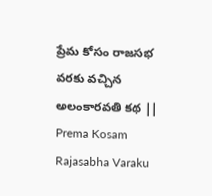ప్రేమ కోసం రాజసభ వరకు వచ్చిన అలంకారవతి కథ || Prema Kosam Rajasabha Varaku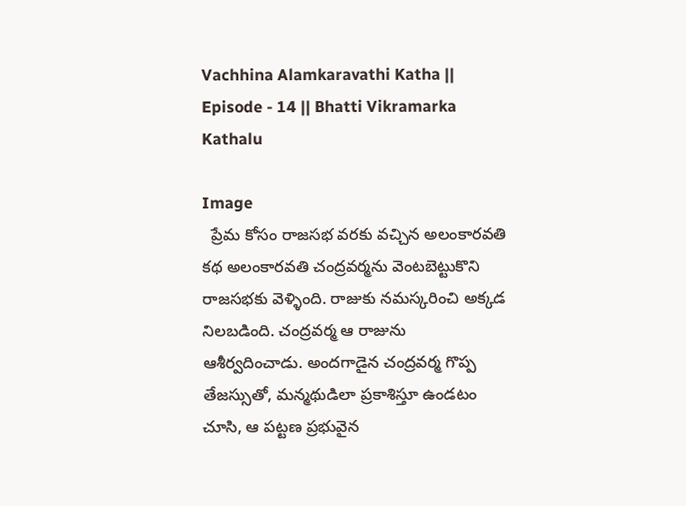Vachhina Alamkaravathi Katha || Episode - 14 || Bhatti Vikramarka Kathalu

Image
  ప్రేమ కోసం రాజసభ వరకు వచ్చిన అలంకారవతి కథ అలంకారవతి చంద్రవర్మను వెంటబెట్టుకొని రాజసభకు వెళ్ళింది. రాజుకు నమస్కరించి అక్కడ నిలబడింది. చంద్రవర్మ ఆ రాజును ఆశీర్వదించాడు. అందగాడైన చంద్రవర్మ గొప్ప తేజస్సుతో, మన్మథుడిలా ప్రకాశిస్తూ ఉండటం చూసి, ఆ పట్టణ ప్రభువైన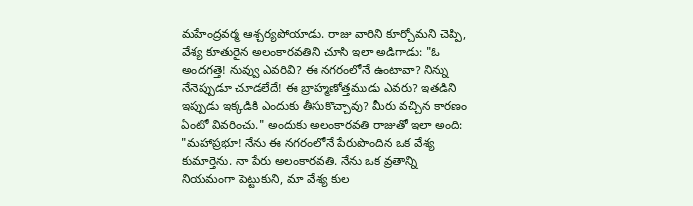మహేంద్రవర్మ ఆశ్చర్యపోయాడు. రాజు వారిని కూర్చోమని చెప్పి, వేశ్య కూతురైన అలంకారవతిని చూసి ఇలా అడిగాడు: "ఓ అందగత్తె! నువ్వు ఎవరివి? ఈ నగరంలోనే ఉంటావా? నిన్ను నేనెప్పుడూ చూడలేదే! ఈ బ్రాహ్మణోత్తముడు ఎవరు? ఇతడిని ఇప్పుడు ఇక్కడికి ఎందుకు తీసుకొచ్చావు? మీరు వచ్చిన కారణం ఏంటో వివరించు." అందుకు అలంకారవతి రాజుతో ఇలా అంది: "మహాప్రభూ! నేను ఈ నగరంలోనే పేరుపొందిన ఒక వేశ్య కుమార్తెను. నా పేరు అలంకారవతి. నేను ఒక వ్రతాన్ని నియమంగా పెట్టుకుని, మా వేశ్య కుల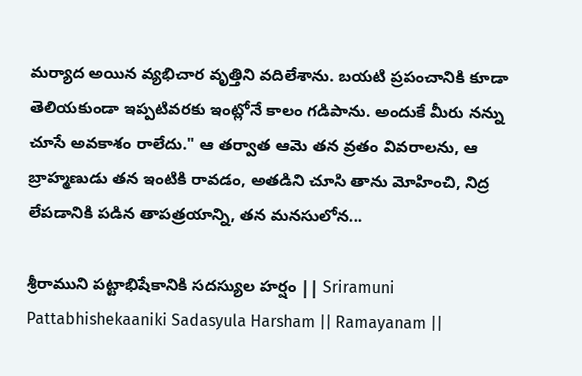మర్యాద అయిన వ్యభిచార వృత్తిని వదిలేశాను. బయటి ప్రపంచానికి కూడా తెలియకుండా ఇప్పటివరకు ఇంట్లోనే కాలం గడిపాను. అందుకే మీరు నన్ను చూసే అవకాశం రాలేదు." ఆ తర్వాత ఆమె తన వ్రతం వివరాలను, ఆ బ్రాహ్మణుడు తన ఇంటికి రావడం, అతడిని చూసి తాను మోహించి, నిద్ర లేపడానికి పడిన తాపత్రయాన్ని, తన మనసులోన...

శ్రీరాముని పట్టాభిషేకానికి సదస్యుల హర్షం || Sriramuni Pattabhishekaaniki Sadasyula Harsham || Ramayanam ||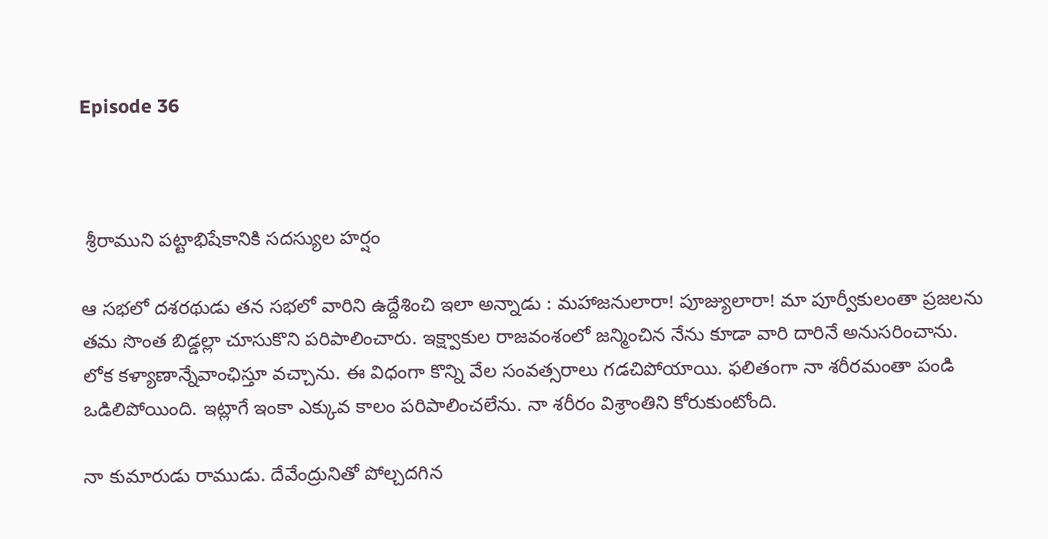Episode 36



 శ్రీరాముని పట్టాభిషేకానికి సదస్యుల హర్షం

ఆ సభలో దశరథుడు తన సభలో వారిని ఉద్దేశించి ఇలా అన్నాడు : మహాజనులారా! పూజ్యులారా! మా పూర్వీకులంతా ప్రజలను తమ సొంత బిడ్డల్లా చూసుకొని పరిపాలించారు. ఇక్ష్వాకుల రాజవంశంలో జన్మించిన నేను కూడా వారి దారినే అనుసరించాను. లోక కళ్యాణాన్నేవాంఛిస్తూ వచ్చాను. ఈ విధంగా కొన్ని వేల సంవత్సరాలు గడచిపోయాయి. ఫలితంగా నా శరీరమంతా పండి ఒడిలిపోయింది. ఇట్లాగే ఇంకా ఎక్కువ కాలం పరిపాలించలేను. నా శరీరం విశ్రాంతిని కోరుకుంటోంది.

నా కుమారుడు రాముడు. దేవేంద్రునితో పోల్చదగిన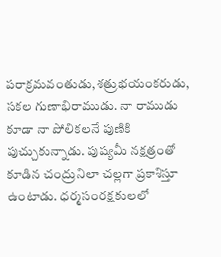పరాక్రమవంతుడు,శత్రుభయంకరుడు, సకల గుణాభిరాముడు. నా రాముడు కూడా నా పోలికలనే పుణికి పుచ్చుకున్నాడు. పుష్యమీ నక్షత్రంతో కూడిన చంద్రునిలా చల్లగా ప్రకాశిస్తూ ఉంటాడు. ధర్మసంరక్షకులలో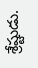శ్రేష్టుడు.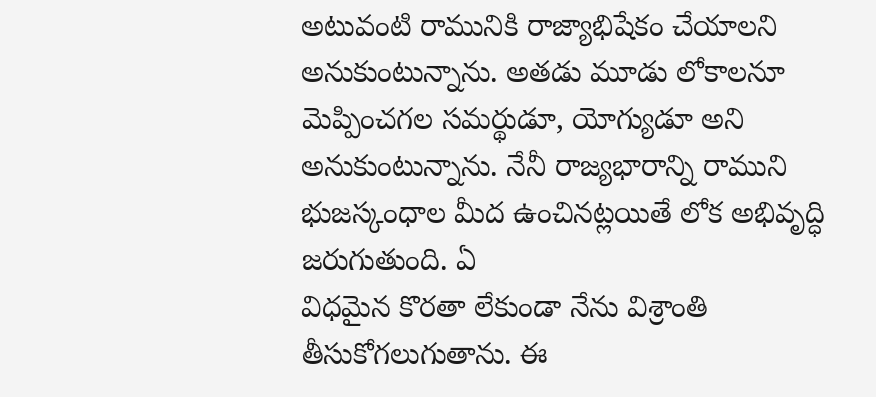అటువంటి రామునికి రాజ్యాభిషేకం చేయాలని అనుకుంటున్నాను. అతడు మూడు లోకాలనూ మెప్పించగల సమర్థుడూ, యోగ్యుడూ అని అనుకుంటున్నాను. నేనీ రాజ్యభారాన్ని రాముని భుజస్కంధాల మీద ఉంచినట్లయితే లోక అభివృద్ధి జరుగుతుంది. ఏ
విధమైన కొరతా లేకుండా నేను విశ్రాంతి తీసుకోగలుగుతాను. ఈ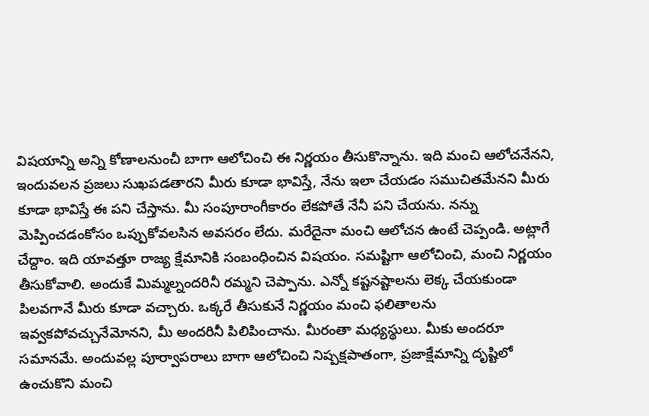విషయాన్ని అన్ని కోణాలనుంచీ బాగా ఆలోచించి ఈ నిర్ణయం తీసుకొన్నాను. ఇది మంచి ఆలోచనేనని, ఇందువలన ప్రజలు సుఖపడతారని మీరు కూడా భావిస్తే, నేను ఇలా చేయడం సముచితమేనని మీరు కూడా భావిస్తే ఈ పని చేస్తాను. మీ సంపూరాంగీకారం లేకపోతే నేనీ పని చేయను. నన్ను మెప్పించడంకోసం ఒప్పుకోవలసిన అవసరం లేదు. మరేదైనా మంచి ఆలోచన ఉంటే చెప్పండి. అట్లాగే చేద్దాం. ఇది యావత్తూ రాజ్య క్షేమానికి సంబంధించిన విషయం. సమష్టిగా ఆలోచించి, మంచి నిర్ణయం తీసుకోవాలి. అందుకే మిమ్మల్నందరినీ రమ్మని చెప్పాను. ఎన్నో కష్టనష్టాలను లెక్క చేయకుండా పిలవగానే మీరు కూడా వచ్చారు. ఒక్కరే తీసుకునే నిర్ణయం మంచి ఫలితాలను ఇవ్వకపోవచ్చునేమోనని, మీ అందరినీ పిలిపించాను. మీరంతా మధ్యస్థులు. మీకు అందరూ సమానమే. అందువల్ల పూర్వాపరాలు బాగా ఆలోచించి నిష్పక్షపాతంగా, ప్రజాక్షేమాన్ని దృష్టిలో ఉంచుకొని మంచి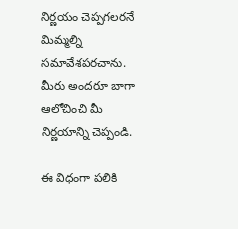నిర్ణయం చెప్పగలరనే మిమ్మల్ని సమావేశపరచాను. మీరు అందరూ బాగా ఆలోచించి మీ నిర్ణయాన్ని చెప్పండి.

ఈ విధంగా పలికి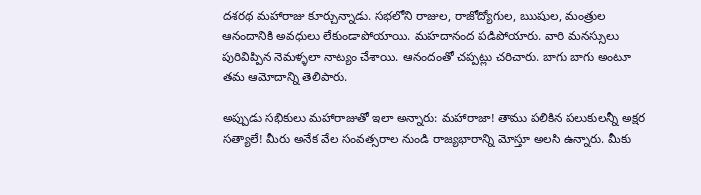దశరథ మహారాజు కూర్చున్నాడు. సభలోని రాజుల, రాజోద్యోగుల, ఋషుల, మంత్రుల ఆనందానికి అవధులు లేకుండాపోయాయి. మహదానంద పడిపోయారు. వారి మనస్సులు పురివిప్పిన నెమళ్ళలా నాట్యం చేశాయి. ఆనందంతో చప్పట్లు చరిచారు. బాగు బాగు అంటూ తమ ఆమోదాన్ని తెలిపారు.

అప్పుడు సభికులు మహారాజుతో ఇలా అన్నారు: మహారాజా! తాము పలికిన పలుకులన్నీ అక్షర సత్యాలే! మీరు అనేక వేల సంవత్సరాల నుండి రాజ్యభారాన్ని మోస్తూ అలసి ఉన్నారు. మీకు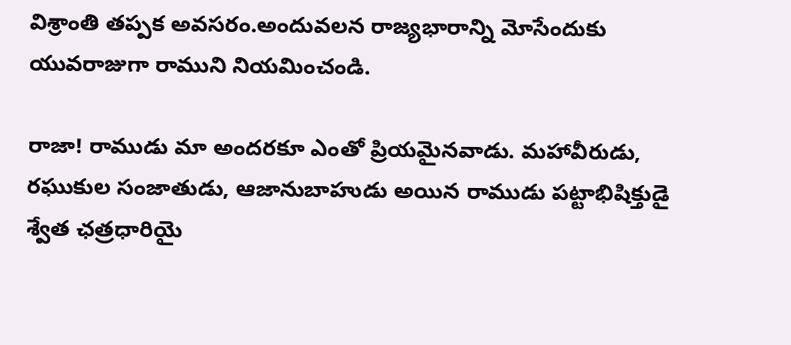విశ్రాంతి తప్పక అవసరం.అందువలన రాజ్యభారాన్ని మోసేందుకు యువరాజుగా రాముని నియమించండి.

రాజా! రాముడు మా అందరకూ ఎంతో ప్రియమైనవాడు. మహావీరుడు, రఘుకుల సంజాతుడు, ఆజానుబాహుడు అయిన రాముడు పట్టాభిషిక్తుడై శ్వేత ఛత్రధారియై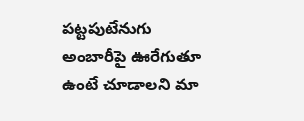పట్టపుటేనుగు అంబారీపై ఊరేగుతూ ఉంటే చూడాలని మా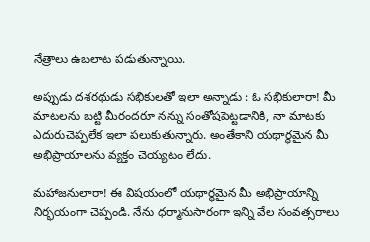నేత్రాలు ఉబలాట పడుతున్నాయి.

అప్పుడు దశరథుడు సభికులతో ఇలా అన్నాడు : ఓ సభికులారా! మీ మాటలను బట్టి మీరందరూ నన్ను సంతోషపెట్టడానికి, నా మాటకు ఎదురుచెప్పలేక ఇలా పలుకుతున్నారు. అంతేకాని యథార్థమైన మీ అభిప్రాయాలను వ్యక్తం చెయ్యటం లేదు.

మహాజనులారా! ఈ విషయంలో యథార్థమైన మీ అభిప్రాయాన్ని నిర్భయంగా చెప్పండి. నేను ధర్మానుసారంగా ఇన్ని వేల సంవత్సరాలు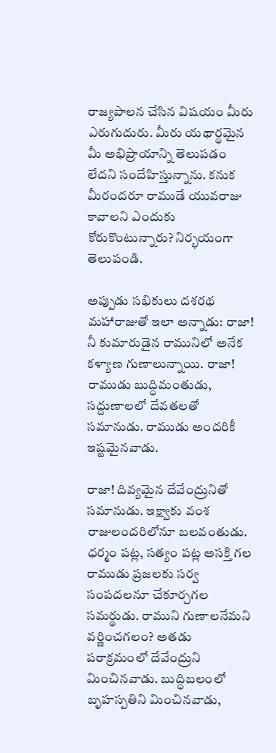రాజ్యపాలన చేసిన విషయం మీరు ఎరుగుదురు. మీరు యథార్థమైన మీ అభిప్రాయాన్ని తెలుపడం లేదని సందేహిస్తున్నాను. కనుక మీరందరూ రాముడే యువరాజు కావాలని ఎందుకు కోరుకొంటున్నారు? నిర్భయంగా తెలుపండి.

అప్పుడు సభికులు దశరథ మహారాజుతో ఇలా అన్నాడు: రాజా! నీ కుమారుడైన రామునిలో అనేక కళ్యాణ గుణాలున్నాయి. రాజా!
రాముడు బుద్ధిమంతుడు, సద్దుణాలలో దేవతలతో సమానుడు. రాముడు అందరికీ ఇష్టమైనవాడు.

రాజా! దివ్యమైన దేవేంద్రునితో సమానుడు. ఇక్ష్వాకు వంశ రాజులందరిలోనూ బలవంతుడు. ధర్మం పట్ల, సత్యం పట్ల అసక్తి గల రాముడు ప్రజలకు సర్వ సంపదలనూ చేకూర్చగల సమర్థుడు. రాముని గుణాలనేమని వర్ణించగలం? అతడు పరాక్రమంలో దేవేంద్రుని
మించినవాడు. బుద్ధిబలంలో బృహస్పతిని మించినవాడు,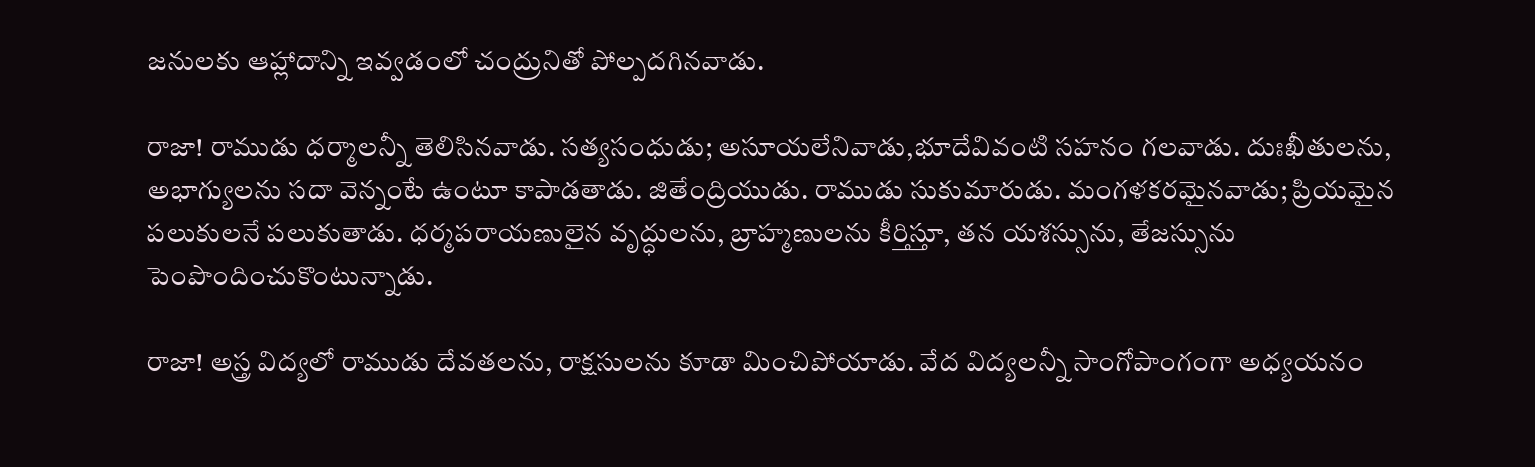జనులకు ఆహ్లాదాన్ని ఇవ్వడంలో చంద్రునితో పోల్పదగినవాడు.

రాజా! రాముడు ధర్మాలన్నీ తెలిసినవాడు. సత్యసంధుడు; అసూయలేనివాడు,భూదేవివంటి సహనం గలవాడు. దుఃఖీతులను, అభాగ్యులను సదా వెన్నంటే ఉంటూ కాపాడతాడు. జితేంద్రియుడు. రాముడు సుకుమారుడు. మంగళకరమైనవాడు; ప్రియమైన
పలుకులనే పలుకుతాడు. ధర్మపరాయణులైన వృద్ధులను, బ్రాహ్మణులను కీర్తిస్తూ, తన యశస్సును, తేజస్సును పెంపొందించుకొంటున్నాడు.

రాజా! అస్త్ర విద్యలో రాముడు దేవతలను, రాక్షసులను కూడా మించిపోయాడు. వేద విద్యలన్నీ సాంగోపాంగంగా అధ్యయనం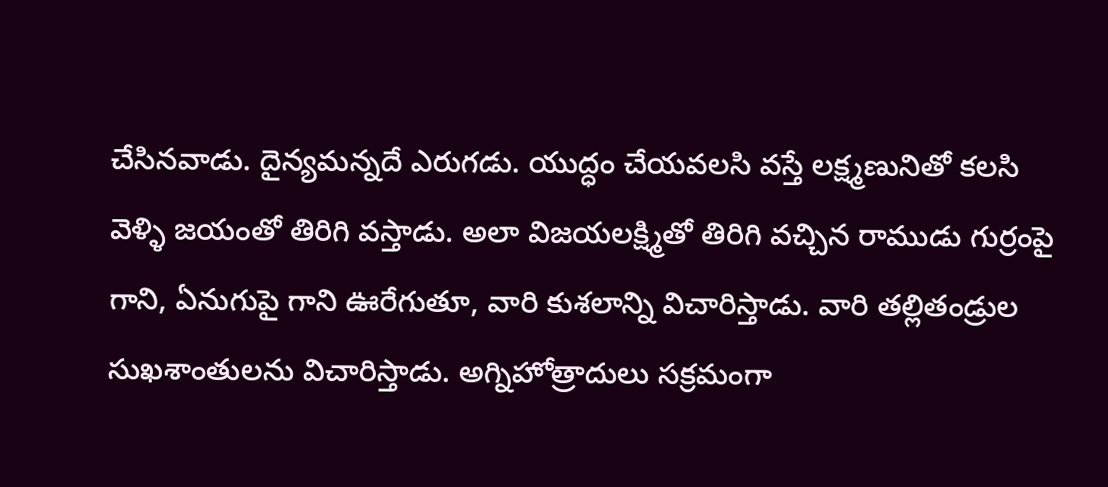చేసినవాడు. దైన్యమన్నదే ఎరుగడు. యుద్ధం చేయవలసి వస్తే లక్ష్మణునితో కలసి వెళ్ళి జయంతో తిరిగి వస్తాడు. అలా విజయలక్ష్మితో తిరిగి వచ్చిన రాముడు గుర్రంపై గాని, ఏనుగుపై గాని ఊరేగుతూ, వారి కుశలాన్ని విచారిస్తాడు. వారి తల్లితండ్రుల సుఖశాంతులను విచారిస్తాడు. అగ్నిహోత్రాదులు సక్రమంగా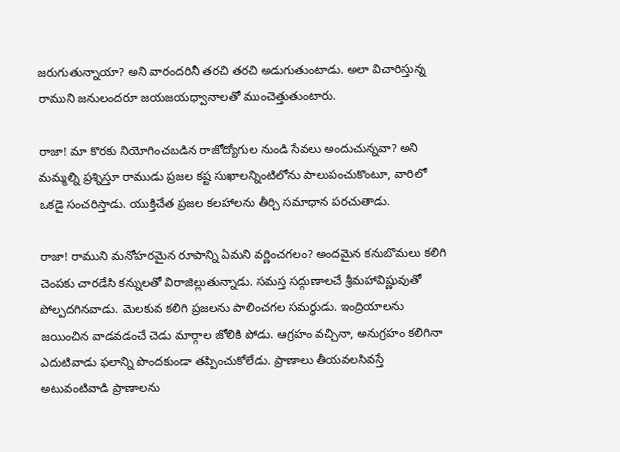జరుగుతున్నాయా? అని వారందరినీ తరచి తరచి అడుగుతుంటాడు. అలా విచారిస్తున్న రాముని జనులందరూ జయజయధ్వానాలతో ముంచెత్తుతుంటారు.

రాజా! మా కొరకు నియోగించబడిన రాజోద్యోగుల నుండి సేవలు అందుచున్నవా? అని మమ్మల్ని ప్రశ్నిస్తూ రాముడు ప్రజల కష్ట సుఖాలన్నింటిలోను పాలుపంచుకొంటూ, వారిలో ఒకడై సంచరిస్తాడు. యుక్తిచేత ప్రజల కలహాలను తీర్చి సమాధాన పరచుతాడు.

రాజా! రాముని మనోహరమైన రూపాన్ని ఏమని వర్ణించగలం? అందమైన కనుబొమలు కలిగి చెంపకు చారడేసి కన్నులతో విరాజిల్లుతున్నాడు. సమస్త సద్గుణాలచే శ్రీమహావిష్ణువుతో పోల్పదగినవాడు. మెలకువ కలిగి ప్రజలను పాలించగల సమర్థుడు. ఇంద్రియాలను జయించిన వాడవడంచే చెడు మార్గాల జోలికి పోడు. ఆగ్రహం వచ్చినా, అనుగ్రహం కలిగినా ఎదుటివాడు ఫలాన్ని పొందకుండా తప్పించుకోలేడు. ప్రాణాలు తీయవలసివస్తే అటువంటివాడి ప్రాణాలను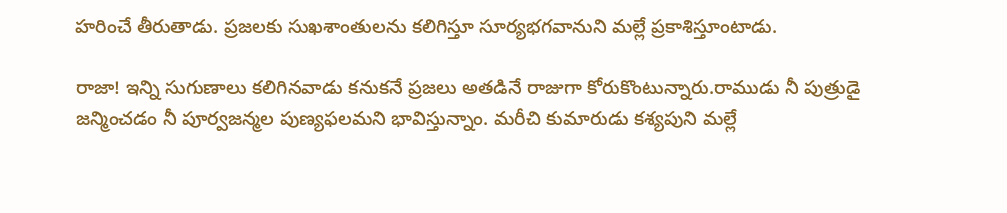హరించే తీరుతాడు. ప్రజలకు సుఖశాంతులను కలిగిస్తూ సూర్యభగవానుని మల్లే ప్రకాశిస్తూంటాడు.

రాజా! ఇన్ని సుగుణాలు కలిగినవాడు కనుకనే ప్రజలు అతడినే రాజుగా కోరుకొంటున్నారు.రాముడు నీ పుత్రుడై జన్మించడం నీ పూర్వజన్మల పుణ్యఫలమని భావిస్తున్నాం. మరీచి కుమారుడు కశ్యపుని మల్లే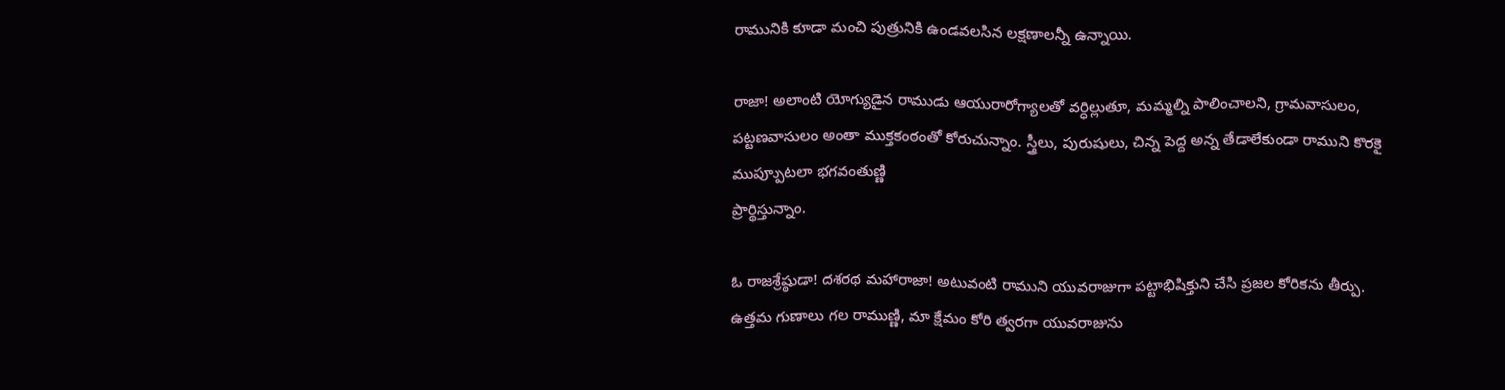రామునికి కూడా మంచి పుత్రునికి ఉండవలసిన లక్షణాలన్నీ ఉన్నాయి.

రాజా! అలాంటి యోగ్యుడైన రాముడు ఆయురారోగ్యాలతో వర్ధిల్లుతూ, మమ్మల్ని పాలించాలని, గ్రామవాసులం, పట్టణవాసులం అంతా ముక్తకంఠంతో కోరుచున్నాం. స్త్రీలు, పురుషులు, చిన్న పెద్ద అన్న తేడాలేకుండా రాముని కొరకై ముప్పూుటలా భగవంతుణ్ణి
ప్రార్థిస్తున్నాం.

ఓ రాజశ్రేష్ఠుడా! దశరథ మహారాజా! అటువంటి రాముని యువరాజుగా పట్టాభిషిక్తుని చేసి ప్రజల కోరికను తీర్పు. ఉత్తమ గుణాలు గల రాముణ్ణి, మా క్షేమం కోరి త్వరగా యువరాజును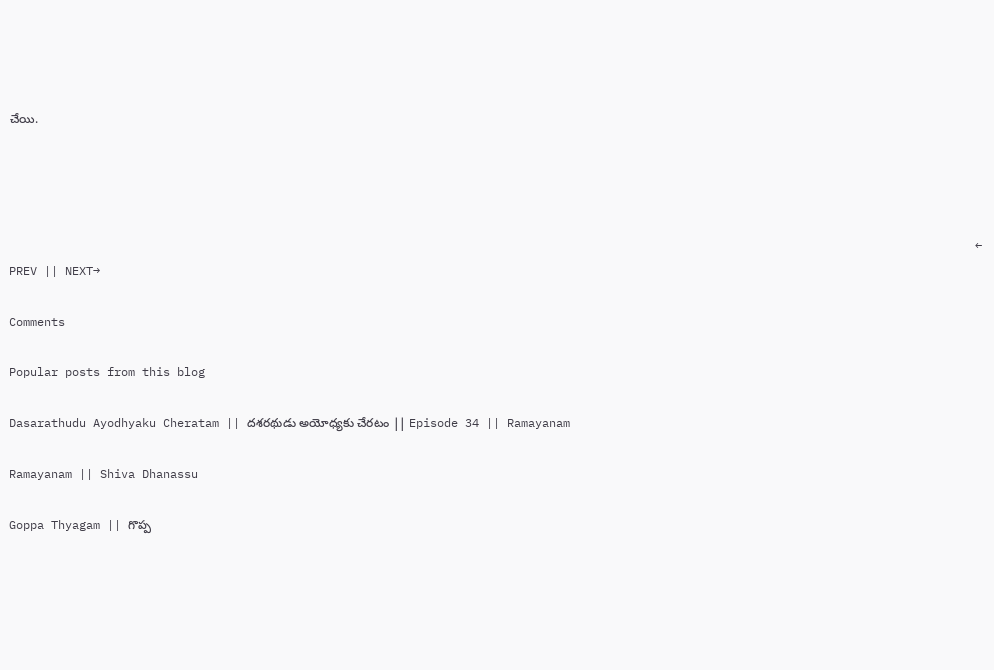చేయి.




                                                                                                                                          ← PREV || NEXT→

Comments

Popular posts from this blog

Dasarathudu Ayodhyaku Cheratam || దశరథుడు అయోధ్యకు చేరటం || Episode 34 || Ramayanam

Ramayanam || Shiva Dhanassu

Goppa Thyagam || గొప్ప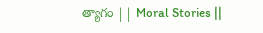త్యాగం || Moral Stories ||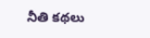నీతి కథలు